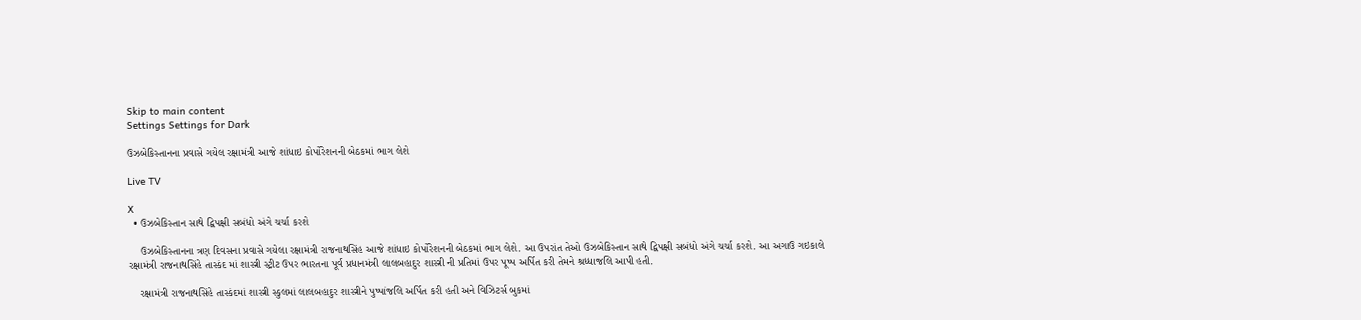Skip to main content
Settings Settings for Dark

ઉઝબેકિસ્તાનના પ્રવાસે ગયેલ રક્ષામંત્રી આજે શાંધાઇ કોર્પોરેશનની બેઠકમાં ભાગ લેશે

Live TV

X
  • ઉઝબેકિસ્તાન સાથે દ્વિપક્ષી સબંધો અંગે ચર્ચા કરશે

    ઉઝબેકિસ્તાનના ત્રણ દિવસના પ્રવાસે ગયેલા રક્ષામંત્રી રાજનાથસિંહ આજે શાંધાઇ કોર્પોરેશનની બેઠકમાં ભાગ લેશે. આ ઉપરાંત તેઓ ઉઝબેકિસ્તાન સાથે દ્વિપક્ષી સબંધો અંગે ચર્ચા કરશે. આ અગાઉ ગઇકાલે રક્ષામંત્રી રાજનાથસિંહે તાસ્કંદ માં શાસ્ત્રી સ્ટ્રીટ ઉપર ભારતના પૂર્વ પ્રધાનમંત્રી લાલબહાદુર શાસ્ત્રી ની પ્રતિમાં ઉપર પૂષ્પ અર્પિત કરી તેમને શ્રધ્ધાજલિ આપી હતી.

    રક્ષામંત્રી રાજનાથસિંહે તાસ્કંદમાં શાસ્ત્રી સ્કુલમાં લાલબહાદુર શાસ્ત્રીને પુષ્પાંજલિ અર્પિત કરી હતી અને વિઝિટર્સ બુકમાં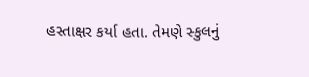હસ્તાક્ષર કર્યા હતા. તેમણે સ્કુલનું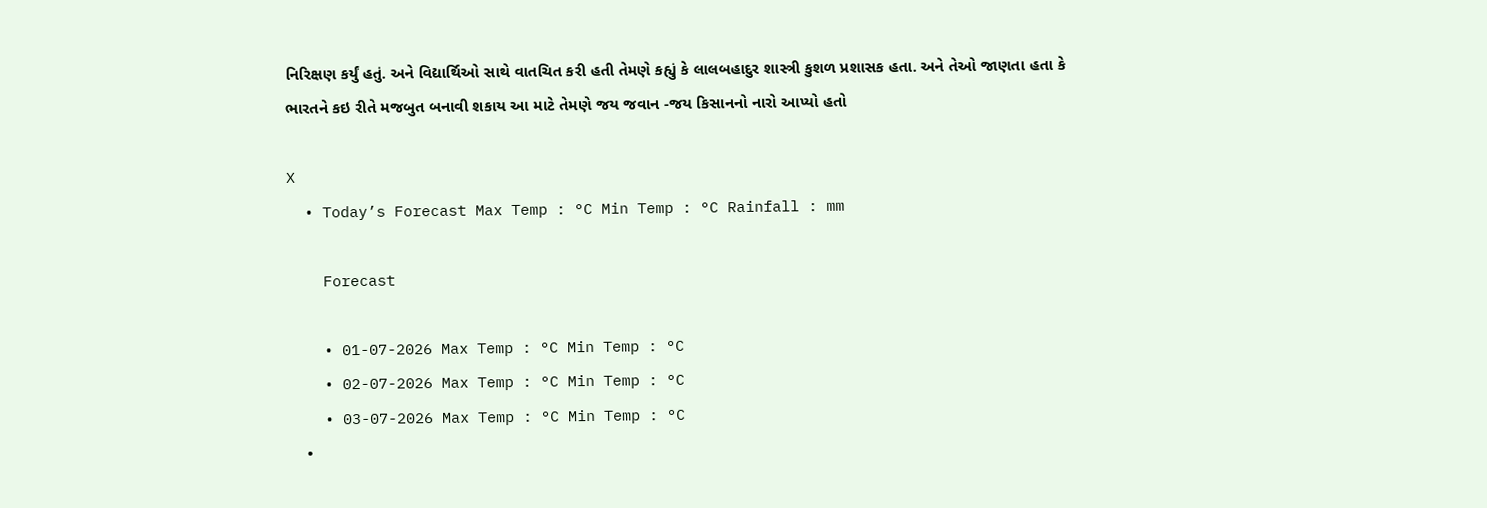નિરિક્ષણ કર્યું હતું. અને વિદ્યાર્થિઓ સાથે વાતચિત કરી હતી તેમણે કહ્યું કે લાલબહાદુર શાસ્ત્રી કુશળ પ્રશાસક હતા. અને તેઓ જાણતા હતા કે ભારતને કઇ રીતે મજબુત બનાવી શકાય આ માટે તેમણે જય જવાન -જય કિસાનનો નારો આપ્યો હતો

X
  • Today’s Forecast Max Temp : °C Min Temp : °C Rainfall : mm

    Forecast

    • 01-07-2026 Max Temp : °C Min Temp : °C
    • 02-07-2026 Max Temp : °C Min Temp : °C
    • 03-07-2026 Max Temp : °C Min Temp : °C
    •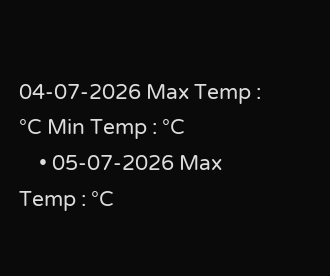04-07-2026 Max Temp : °C Min Temp : °C
    • 05-07-2026 Max Temp : °C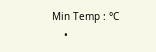Min Temp : °C
    •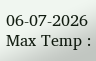06-07-2026 Max Temp :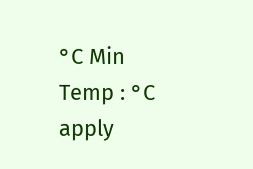°C Min Temp : °C
apply